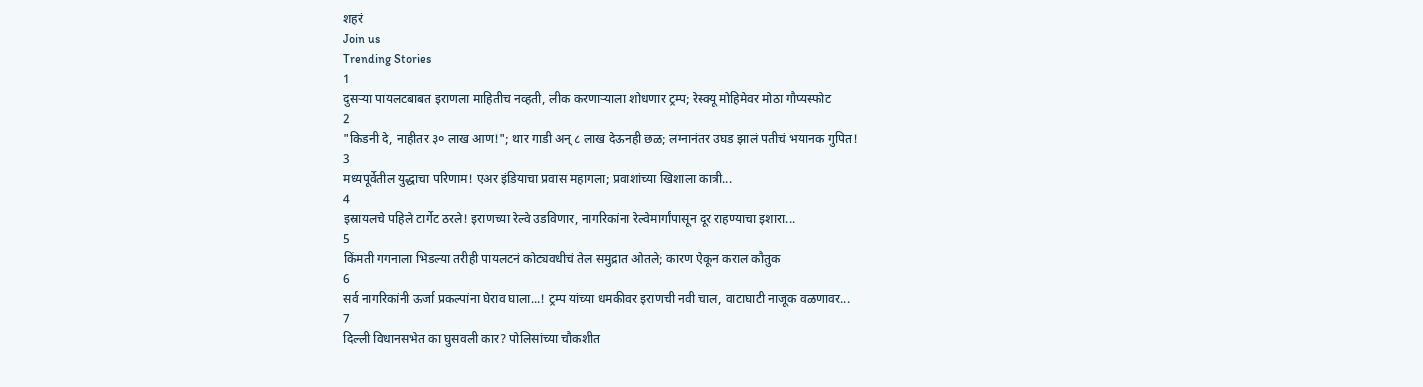शहरं
Join us
Trending Stories
1
दुसऱ्या पायलटबाबत इराणला माहितीच नव्हती, लीक करणाऱ्याला शोधणार ट्रम्प; रेस्क्यू मोहिमेवर मोठा गौप्यस्फोट
2
"किडनी दे, नाहीतर ३० लाख आण!"; थार गाडी अन् ८ लाख देऊनही छळ; लग्नानंतर उघड झालं पतीचं भयानक गुपित!
3
मध्यपूर्वेतील युद्धाचा परिणाम! एअर इंडियाचा प्रवास महागला; प्रवाशांच्या खिशाला कात्री...
4
इस्रायलचे पहिले टार्गेट ठरले! इराणच्या रेल्वे उडविणार, नागरिकांना रेल्वेमार्गांपासून दूर राहण्याचा इशारा...
5
किंमती गगनाला भिडल्या तरीही पायलटनं कोट्यवधीचं तेल समुद्रात ओतले; कारण ऐकून कराल कौतुक
6
सर्व नागरिकांनी ऊर्जा प्रकल्पांना घेराव घाला...! ट्रम्प यांच्या धमकीवर इराणची नवी चाल, वाटाघाटी नाजूक वळणावर...
7
दिल्ली विधानसभेत का घुसवली कार? पोलिसांच्या चौकशीत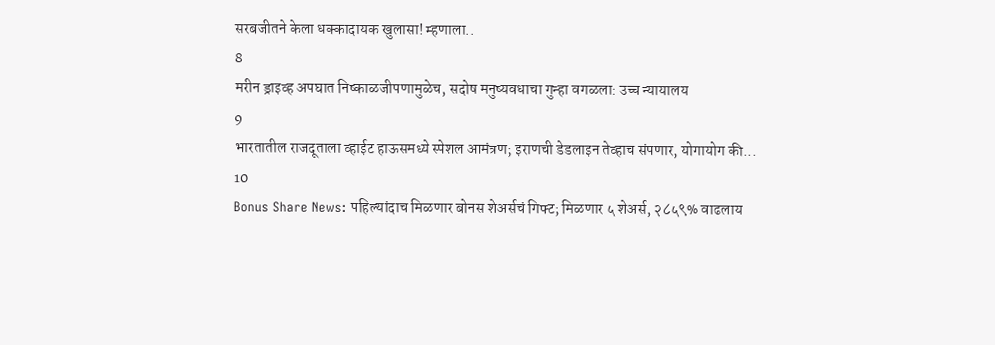सरबजीतने केला धक्कादायक खुलासा! म्हणाला..
8
मरीन ड्राइव्ह अपघात निष्काळजीपणामुळेच, सदोष मनुष्यवधाचा गुन्हा वगळला: उच्च न्यायालय
9
भारतातील राजदूताला व्हाईट हाऊसमध्ये स्पेशल आमंत्रण; इराणची डेडलाइन तेव्हाच संपणार, योगायोग की...
10
Bonus Share News: पहिल्यांदाच मिळणार बोनस शेअर्सचं गिफ्ट; मिळणार ५ शेअर्स, २८५९% वाढलाय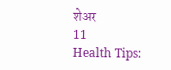शेअर
11
Health Tips: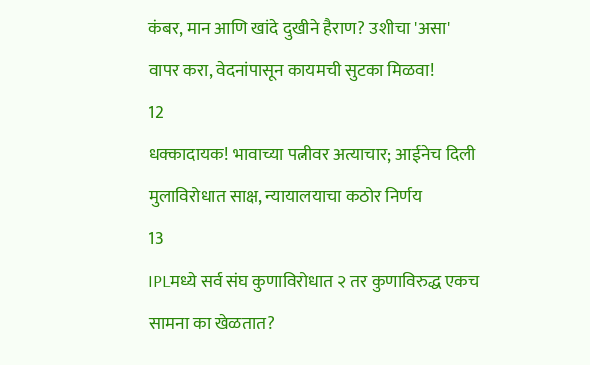कंबर, मान आणि खांदे दुखीने हैराण? उशीचा 'असा' वापर करा, वेदनांपासून कायमची सुटका मिळवा!
12
धक्कादायक! भावाच्या पत्नीवर अत्याचार; आईनेच दिली मुलाविरोधात साक्ष, न्यायालयाचा कठोर निर्णय
13
IPLमध्ये सर्व संघ कुणाविरोधात २ तर कुणाविरुद्ध एकच सामना का खेळतात?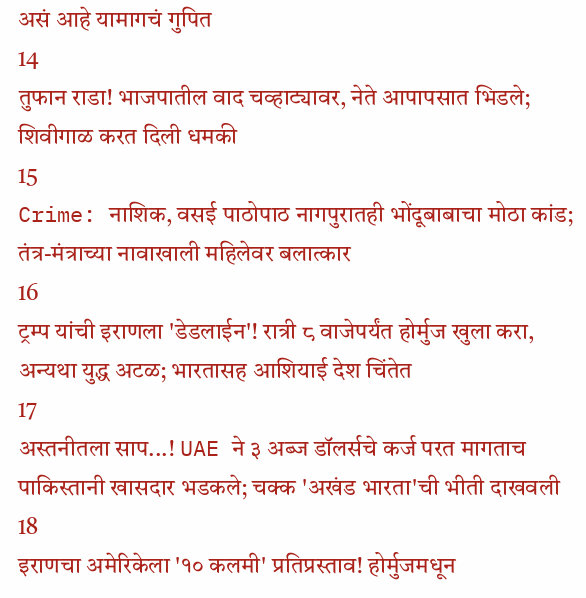असं आहे यामागचं गुपित
14
तुफान राडा! भाजपातील वाद चव्हाट्यावर, नेते आपापसात भिडले; शिवीगाळ करत दिली धमकी
15
Crime: नाशिक, वसई पाठोपाठ नागपुरातही भोंदूबाबाचा मोठा कांड; तंत्र-मंत्राच्या नावाखाली महिलेवर बलात्कार
16
ट्रम्प यांची इराणला 'डेडलाईन'! रात्री ८ वाजेपर्यंत होर्मुज खुला करा, अन्यथा युद्ध अटळ; भारतासह आशियाई देश चिंतेत
17
अस्तनीतला साप...! UAE ने ३ अब्ज डॉलर्सचे कर्ज परत मागताच पाकिस्तानी खासदार भडकले; चक्क 'अखंड भारता'ची भीती दाखवली
18
इराणचा अमेरिकेला '१० कलमी' प्रतिप्रस्ताव! होर्मुजमधून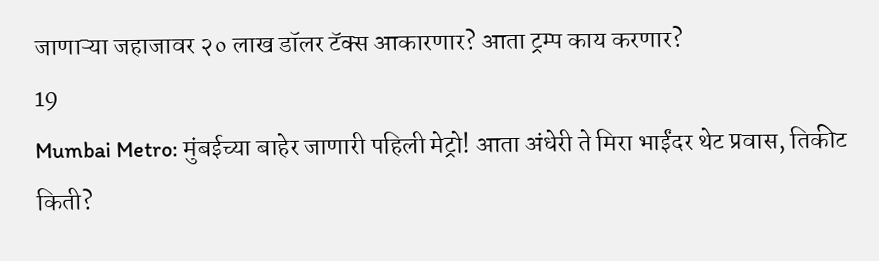जाणाऱ्या जहाजावर २० लाख डॉलर टॅक्स आकारणार? आता ट्रम्प काय करणार?
19
Mumbai Metro: मुंबईच्या बाहेर जाणारी पहिली मेट्रो! आता अंधेरी ते मिरा भाईंदर थेट प्रवास, तिकीट किती?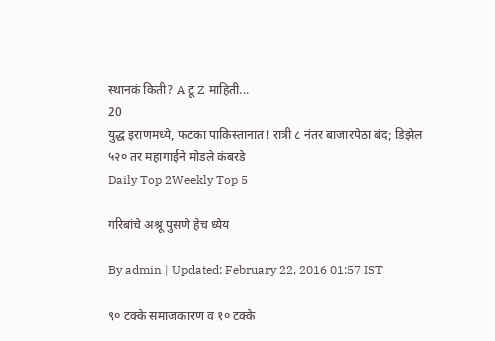स्थानकं किती? A टू Z माहिती...
20
युद्ध इराणमध्ये, फटका पाकिस्तानात! रात्री ८ नंतर बाजारपेठा बंद; डिझेल ५२० तर महागाईने मोडले कंबरडे
Daily Top 2Weekly Top 5

गरिबांचे अश्रू पुसणे हेच ध्येय

By admin | Updated: February 22, 2016 01:57 IST

९० टक्के समाजकारण व १० टक्के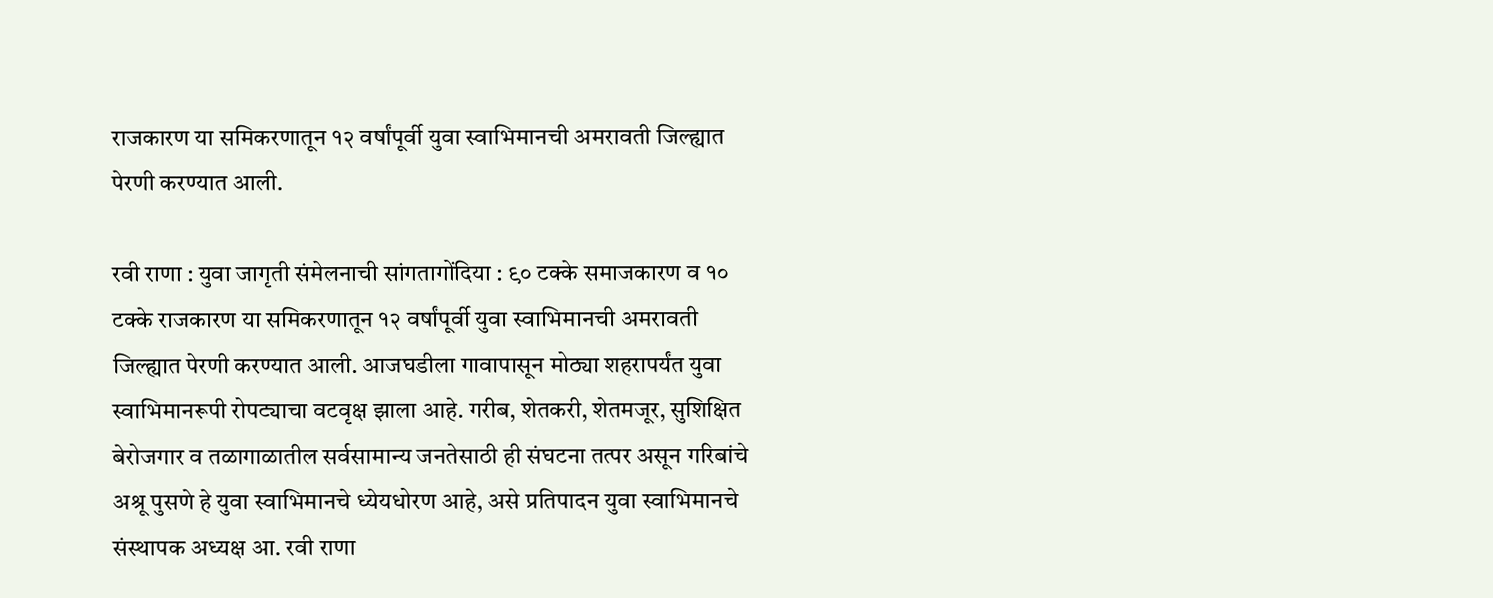राजकारण या समिकरणातून १२ वर्षांपूर्वी युवा स्वाभिमानची अमरावती जिल्ह्यात पेरणी करण्यात आली.

रवी राणा : युवा जागृती संमेलनाची सांगतागोंदिया : ९० टक्के समाजकारण व १० टक्के राजकारण या समिकरणातून १२ वर्षांपूर्वी युवा स्वाभिमानची अमरावती जिल्ह्यात पेरणी करण्यात आली. आजघडीला गावापासून मोठ्या शहरापर्यंत युवा स्वाभिमानरूपी रोपट्याचा वटवृक्ष झाला आहे. गरीब, शेतकरी, शेतमजूर, सुशिक्षित बेरोजगार व तळागाळातील सर्वसामान्य जनतेसाठी ही संघटना तत्पर असून गरिबांचे अश्रू पुसणे हे युवा स्वाभिमानचे ध्येयधोरण आहे, असे प्रतिपादन युवा स्वाभिमानचे संस्थापक अध्यक्ष आ. रवी राणा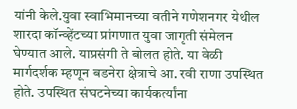यांनी केले.युवा स्वाभिमानच्या वतीने गणेशनगर येथील शारदा कॉन्व्हेंटच्या प्रांगणात युवा जागृती संमेलन घेण्यात आले. याप्रसंगी ते बोलत होते. या वेळी मार्गदर्शक म्हणून बडनेरा क्षेत्राचे आ. रवी राणा उपस्थित होते. उपस्थित संघटनेच्या कार्यकर्त्यांना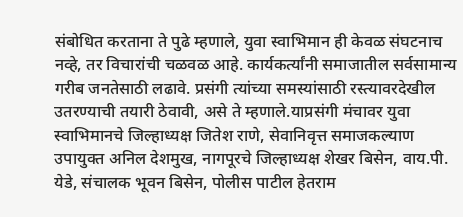संबोधित करताना ते पुढे म्हणाले, युवा स्वाभिमान ही केवळ संघटनाच नव्हे, तर विचारांची चळवळ आहे. कार्यकर्त्यांनी समाजातील सर्वसामान्य गरीब जनतेसाठी लढावे. प्रसंगी त्यांच्या समस्यांसाठी रस्त्यावरदेखील उतरण्याची तयारी ठेवावी, असे ते म्हणाले.याप्रसंगी मंचावर युवा स्वाभिमानचे जिल्हाध्यक्ष जितेश राणे, सेवानिवृत्त समाजकल्याण उपायुक्त अनिल देशमुख, नागपूरचे जिल्हाध्यक्ष शेखर बिसेन, वाय.पी. येडे, संचालक भूवन बिसेन, पोलीस पाटील हेतराम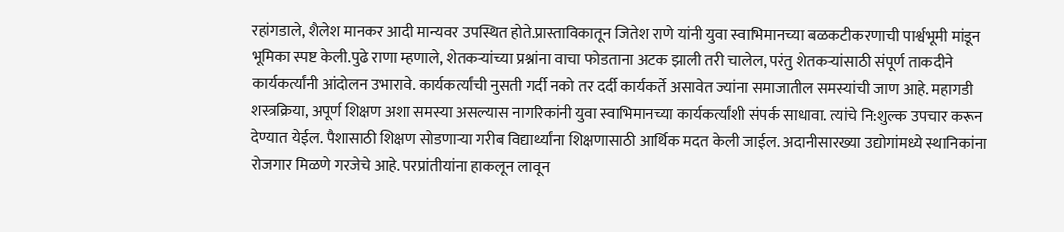रहांगडाले, शैलेश मानकर आदी मान्यवर उपस्थित होते.प्रास्ताविकातून जितेश राणे यांनी युवा स्वाभिमानच्या बळकटीकरणाची पार्श्वभूमी मांडून भूमिका स्पष्ट केली.पुढे राणा म्हणाले, शेतकऱ्यांच्या प्रश्नांना वाचा फोडताना अटक झाली तरी चालेल, परंतु शेतकऱ्यांसाठी संपूर्ण ताकदीने कार्यकर्त्यांनी आंदोलन उभारावे. कार्यकर्त्यांची नुसती गर्दी नको तर दर्दी कार्यकर्ते असावेत ज्यांना समाजातील समस्यांची जाण आहे. महागडी शस्त्रक्रिया, अपूर्ण शिक्षण अशा समस्या असल्यास नागरिकांनी युवा स्वाभिमानच्या कार्यकर्त्यांशी संपर्क साधावा. त्यांचे नि:शुल्क उपचार करून देण्यात येईल. पैशासाठी शिक्षण सोडणाऱ्या गरीब विद्यार्थ्यांना शिक्षणासाठी आर्थिक मदत केली जाईल. अदानीसारख्या उद्योगांमध्ये स्थानिकांना रोजगार मिळणे गरजेचे आहे. परप्रांतीयांना हाकलून लावून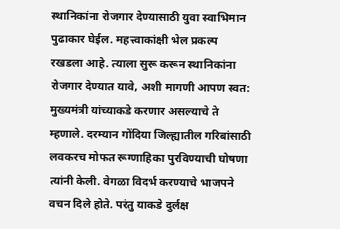स्थानिकांना रोजगार देण्यासाठी युवा स्वाभिमान पुढाकार घेईल. महत्त्वाकांक्षी भेल प्रकल्प रखडला आहे. त्याला सुरू करून स्थानिकांना रोजगार देण्यात यावे, अशी मागणी आपण स्वत: मुख्यमंत्री यांच्याकडे करणार असल्याचे ते म्हणाले. दरम्यान गोंदिया जिल्ह्यातील गरिबांसाठी लवकरच मोफत रूग्णाहिका पुरविण्याची घोषणा त्यांनी केली. वेगळा विदर्भ करण्याचे भाजपने वचन दिले होते. परंतु याकडे दुर्लक्ष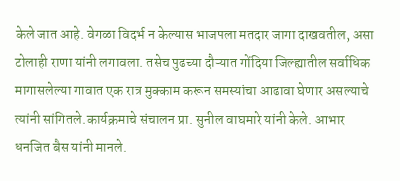केले जात आहे. वेगळा विदर्भ न केल्यास भाजपला मतदार जागा दाखवतील, असा टोलाही राणा यांनी लगावला. तसेच पुढच्या दौऱ्यात गोंदिया जिल्ह्यातील सर्वाधिक मागासलेल्या गावात एक रात्र मुक्काम करून समस्यांचा आढावा घेणार असल्याचे त्यांनी सांगितले.कार्यक्रमाचे संचालन प्रा. सुनील वाघमारे यांनी केले. आभार धनजित बैस यांनी मानले.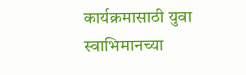कार्यक्रमासाठी युवा स्वाभिमानच्या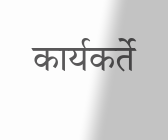कार्यकर्ते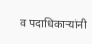व पदाधिकाऱ्यांनी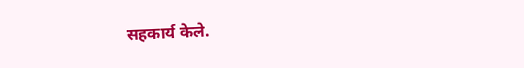सहकार्य केले.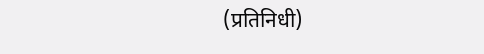(प्रतिनिधी)